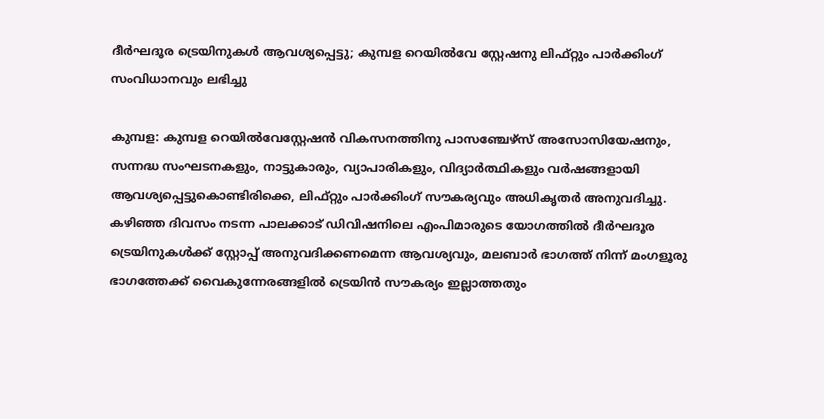ദീര്‍ഘദൂര ട്രെയിനുകള്‍ ആവശ്യപ്പെട്ടു; കുമ്പള റെയില്‍വേ സ്റ്റേഷനു ലിഫ്റ്റും പാര്‍ക്കിംഗ് സംവിധാനവും ലഭിച്ചു

കുമ്പള: കുമ്പള റെയില്‍വേസ്റ്റേഷന്‍ വികസനത്തിനു പാസഞ്ചേഴ്‌സ് അസോസിയേഷനും, സന്നദ്ധ സംഘടനകളും, നാട്ടുകാരും, വ്യാപാരികളും, വിദ്യാര്‍ത്ഥികളും വര്‍ഷങ്ങളായി ആവശ്യപ്പെട്ടുകൊണ്ടിരിക്കെ, ലിഫ്റ്റും പാര്‍ക്കിംഗ് സൗകര്യവും അധികൃതര്‍ അനുവദിച്ചു. കഴിഞ്ഞ ദിവസം നടന്ന പാലക്കാട് ഡിവിഷനിലെ എംപിമാരുടെ യോഗത്തില്‍ ദീര്‍ഘദൂര ട്രെയിനുകള്‍ക്ക് സ്റ്റോപ്പ് അനുവദിക്കണമെന്ന ആവശ്യവും, മലബാര്‍ ഭാഗത്ത് നിന്ന് മംഗളൂരു ഭാഗത്തേക്ക് വൈകുന്നേരങ്ങളില്‍ ട്രെയിന്‍ സൗകര്യം ഇല്ലാത്തതും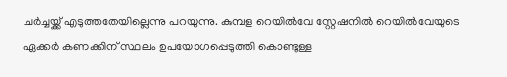ചര്‍ച്ചയ്ക്ക് എടുത്തതേയില്ലെന്നു പറയുന്നു. കുമ്പള റെയില്‍വേ സ്റ്റേഷനില്‍ റെയില്‍വേയുടെ ഏക്കര്‍ കണക്കിന് സ്ഥലം ഉപയോഗപ്പെടുത്തി കൊണ്ടുള്ള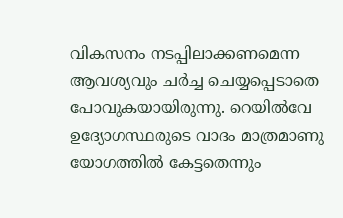വികസനം നടപ്പിലാക്കണമെന്ന ആവശ്യവും ചര്‍ച്ച ചെയ്യപ്പെടാതെ പോവുകയായിരുന്നു. റെയില്‍വേ ഉദ്യോഗസ്ഥരുടെ വാദം മാത്രമാണു യോഗത്തില്‍ കേട്ടതെന്നും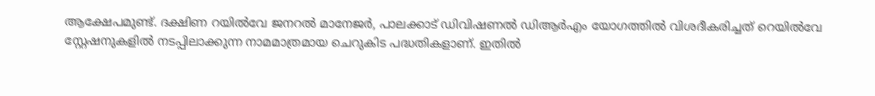ആക്ഷേപമുണ്ട്. ദക്ഷിണ റയില്‍വേ ജനറല്‍ മാനേജര്‍, പാലക്കാട് ഡിവിഷണല്‍ ഡിആര്‍എം യോഗത്തില്‍ വിശദീകരിച്ചത് റെയില്‍വേ സ്റ്റേഷനുകളില്‍ നടപ്പിലാക്കുന്ന നാമമാത്രമായ ചെറുകിട പദ്ധതികളാണ്. ഇതില്‍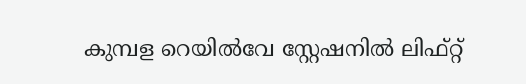കുമ്പള റെയില്‍വേ സ്റ്റേഷനില്‍ ലിഫ്റ്റ്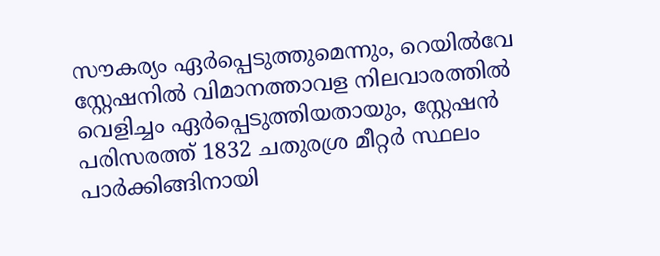സൗകര്യം ഏര്‍പ്പെടുത്തുമെന്നും, റെയില്‍വേ സ്റ്റേഷനില്‍ വിമാനത്താവള നിലവാരത്തില്‍ വെളിച്ചം ഏര്‍പ്പെടുത്തിയതായും, സ്റ്റേഷന്‍ പരിസരത്ത് 1832 ചതുരശ്ര മീറ്റര്‍ സ്ഥലം പാര്‍ക്കിങ്ങിനായി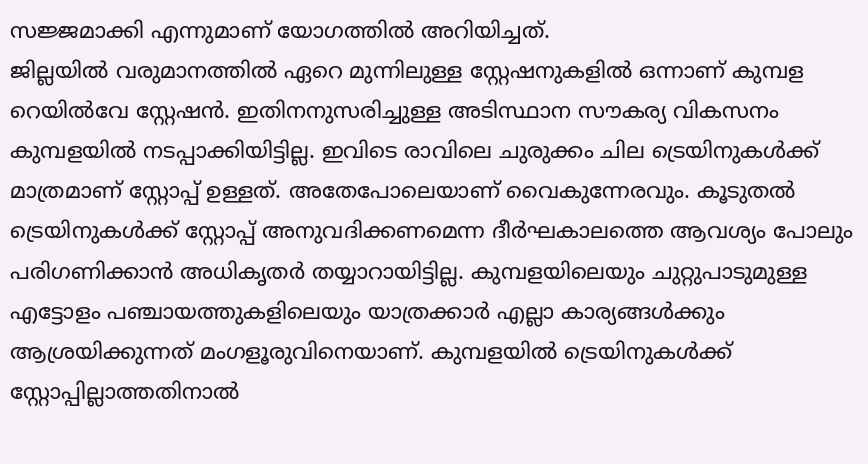സജ്ജമാക്കി എന്നുമാണ് യോഗത്തില്‍ അറിയിച്ചത്.
ജില്ലയില്‍ വരുമാനത്തില്‍ ഏറെ മുന്നിലുള്ള സ്റ്റേഷനുകളില്‍ ഒന്നാണ് കുമ്പള റെയില്‍വേ സ്റ്റേഷന്‍. ഇതിനനുസരിച്ചുള്ള അടിസ്ഥാന സൗകര്യ വികസനം കുമ്പളയില്‍ നടപ്പാക്കിയിട്ടില്ല. ഇവിടെ രാവിലെ ചുരുക്കം ചില ട്രെയിനുകള്‍ക്ക് മാത്രമാണ് സ്റ്റോപ്പ് ഉള്ളത്. അതേപോലെയാണ് വൈകുന്നേരവും. കൂടുതല്‍ ട്രെയിനുകള്‍ക്ക് സ്റ്റോപ്പ് അനുവദിക്കണമെന്ന ദീര്‍ഘകാലത്തെ ആവശ്യം പോലും പരിഗണിക്കാന്‍ അധികൃതര്‍ തയ്യാറായിട്ടില്ല. കുമ്പളയിലെയും ചുറ്റുപാടുമുള്ള എട്ടോളം പഞ്ചായത്തുകളിലെയും യാത്രക്കാര്‍ എല്ലാ കാര്യങ്ങള്‍ക്കും ആശ്രയിക്കുന്നത് മംഗളൂരുവിനെയാണ്. കുമ്പളയില്‍ ട്രെയിനുകള്‍ക്ക് സ്റ്റോപ്പില്ലാത്തതിനാല്‍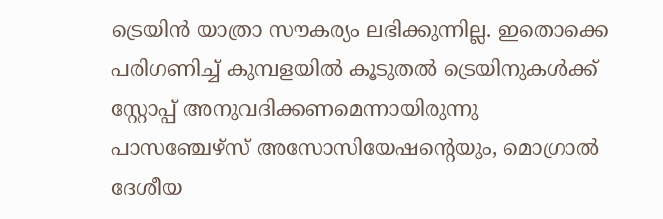ട്രെയിന്‍ യാത്രാ സൗകര്യം ലഭിക്കുന്നില്ല. ഇതൊക്കെ പരിഗണിച്ച് കുമ്പളയില്‍ കൂടുതല്‍ ട്രെയിനുകള്‍ക്ക് സ്റ്റോപ്പ് അനുവദിക്കണമെന്നായിരുന്നു പാസഞ്ചേഴ്‌സ് അസോസിയേഷന്റെയും, മൊഗ്രാല്‍ ദേശീയ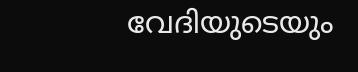വേദിയുടെയും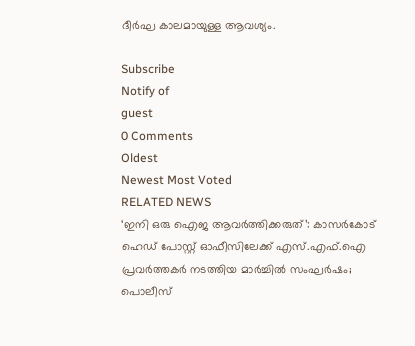ദീര്‍ഘ കാലമായുള്ള ആവശ്യം.

Subscribe
Notify of
guest
0 Comments
Oldest
Newest Most Voted
RELATED NEWS
‘ഇനി ഒരു ഐജ ആവര്‍ത്തിക്കരുത്’: കാസര്‍കോട് ഹെഡ് പോസ്റ്റ് ഓഫീസിലേക്ക് എസ്.എഫ്.ഐ പ്രവര്‍ത്തകര്‍ നടത്തിയ മാര്‍ച്ചില്‍ സംഘര്‍ഷം; പൊലീസ്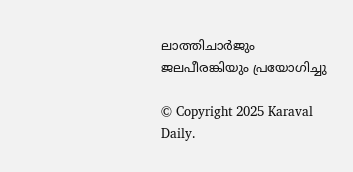ലാത്തിചാര്‍ജും ജലപീരങ്കിയും പ്രയോഗിച്ചു

© Copyright 2025 Karaval Daily.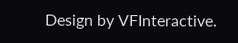Design by VFInteractive.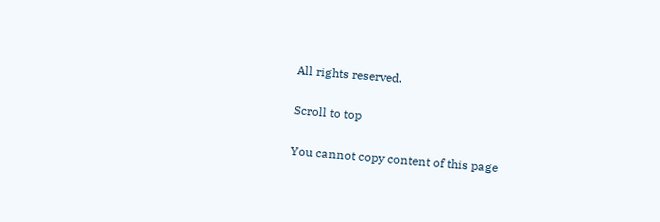All rights reserved.

Scroll to top

You cannot copy content of this page